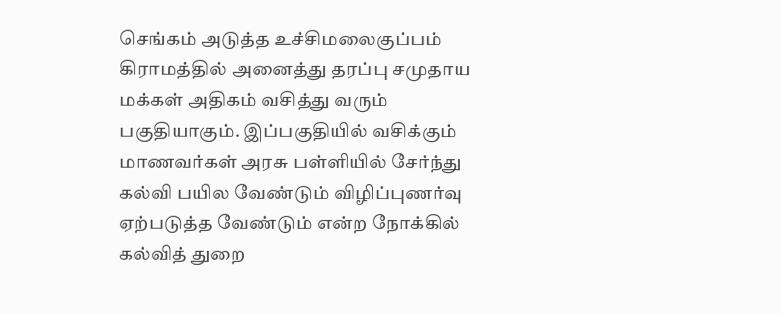செங்கம் அடுத்த உச்சிமலைகுப்பம் கிராமத்தில் அனைத்து தரப்பு சமுதாய மக்கள் அதிகம் வசித்து வரும் பகுதியாகும். இப்பகுதியில் வசிக்கும் மாணவர்கள் அரசு பள்ளியில் சேர்ந்து கல்வி பயில வேண்டும் விழிப்புணர்வு ஏற்படுத்த வேண்டும் என்ற நோக்கில் கல்வித் துறை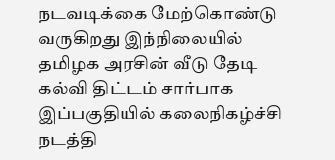நடவடிக்கை மேற்கொண்டு வருகிறது இந்நிலையில் தமிழக அரசின் வீடு தேடி கல்வி திட்டம் சார்பாக இப்பகுதியில் கலைநிகழ்ச்சி நடத்தி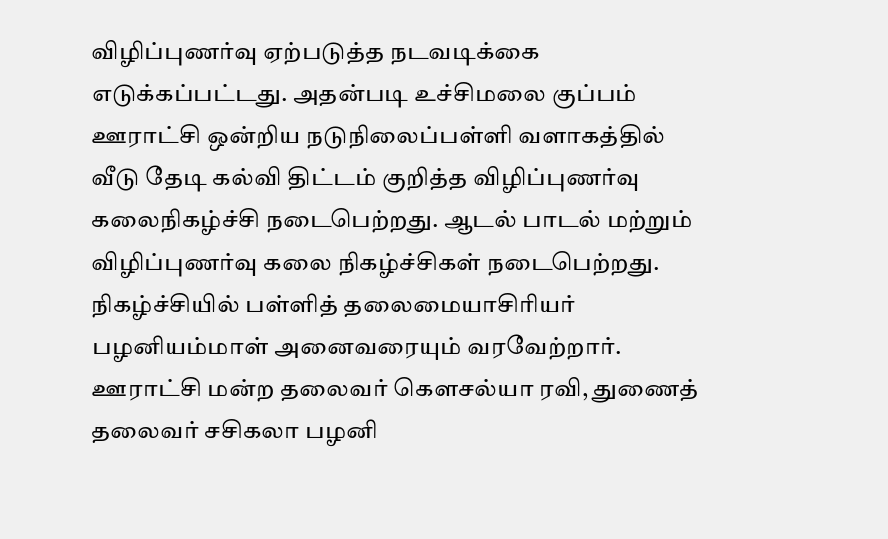விழிப்புணர்வு ஏற்படுத்த நடவடிக்கை எடுக்கப்பட்டது. அதன்படி உச்சிமலை குப்பம் ஊராட்சி ஒன்றிய நடுநிலைப்பள்ளி வளாகத்தில் வீடு தேடி கல்வி திட்டம் குறித்த விழிப்புணர்வு கலைநிகழ்ச்சி நடைபெற்றது. ஆடல் பாடல் மற்றும் விழிப்புணர்வு கலை நிகழ்ச்சிகள் நடைபெற்றது. நிகழ்ச்சியில் பள்ளித் தலைமையாசிரியர் பழனியம்மாள் அனைவரையும் வரவேற்றார். ஊராட்சி மன்ற தலைவர் கௌசல்யா ரவி, துணைத் தலைவர் சசிகலா பழனி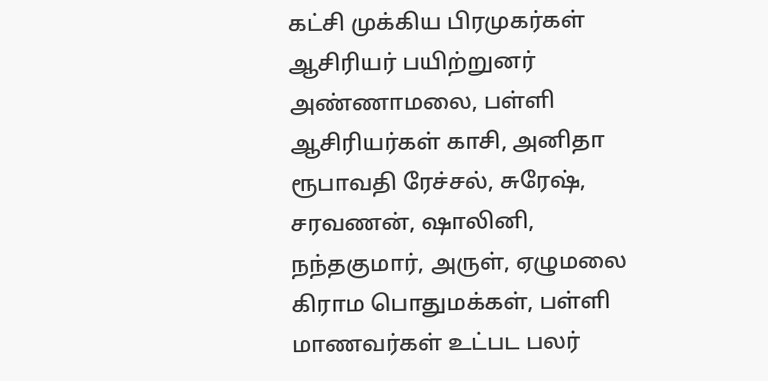கட்சி முக்கிய பிரமுகர்கள் ஆசிரியர் பயிற்றுனர் அண்ணாமலை, பள்ளி ஆசிரியர்கள் காசி, அனிதா ரூபாவதி ரேச்சல், சுரேஷ், சரவணன், ஷாலினி, நந்தகுமார், அருள், ஏழுமலை கிராம பொதுமக்கள், பள்ளி மாணவர்கள் உட்பட பலர்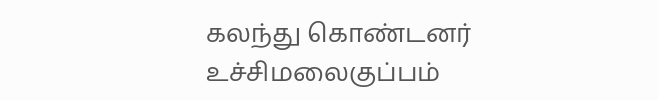கலந்து கொண்டனர்
உச்சிமலைகுப்பம்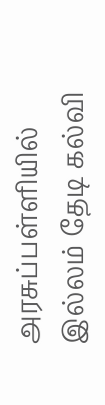அரசுப்பள்ளியில் இல்லம் தேடி கல்வி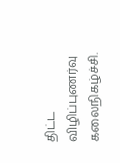திட்ட விழிப்புணர்வு கலைநிகழ்ச்சி.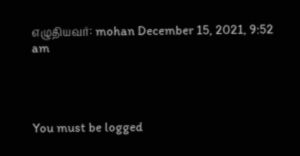எழுதியவர்: mohan December 15, 2021, 9:52 am




You must be logged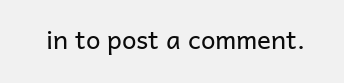in to post a comment.